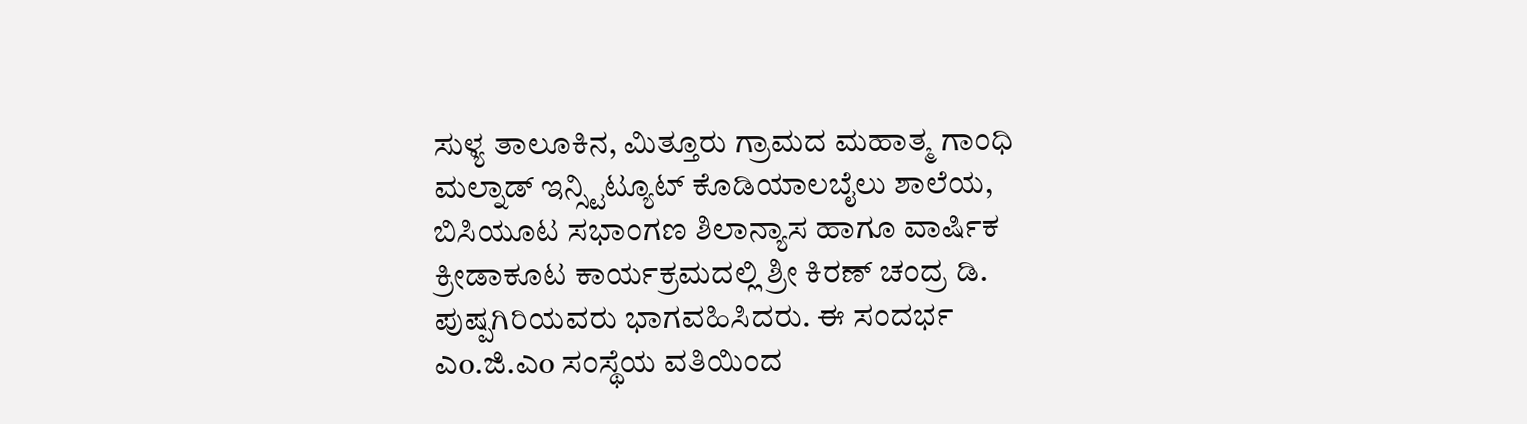ಸುಳ್ಯ ತಾಲೂಕಿನ, ಮಿತ್ತೂರು ಗ್ರಾಮದ ಮಹಾತ್ಮ ಗಾಂಧಿ ಮಲ್ನಾಡ್ ಇನ್ಸ್ಟಿಟ್ಯೂಟ್ ಕೊಡಿಯಾಲಬೈಲು ಶಾಲೆಯ, ಬಿಸಿಯೂಟ ಸಭಾಂಗಣ ಶಿಲಾನ್ಯಾಸ ಹಾಗೂ ವಾರ್ಷಿಕ ಕ್ರೀಡಾಕೂಟ ಕಾರ್ಯಕ್ರಮದಲ್ಲಿ ಶ್ರೀ ಕಿರಣ್ ಚಂದ್ರ ಡಿ. ಪುಷ್ಪಗಿರಿಯವರು ಭಾಗವಹಿಸಿದರು. ಈ ಸಂದರ್ಭ ಎo.ಜಿ.ಎo ಸಂಸ್ಥೆಯ ವತಿಯಿಂದ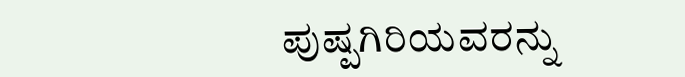ಪುಷ್ಪಗಿರಿಯವರನ್ನು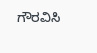ಗೌರವಿಸಿ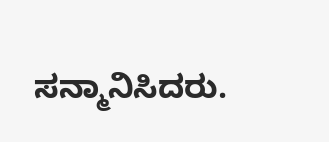ಸನ್ಮಾನಿಸಿದರು.